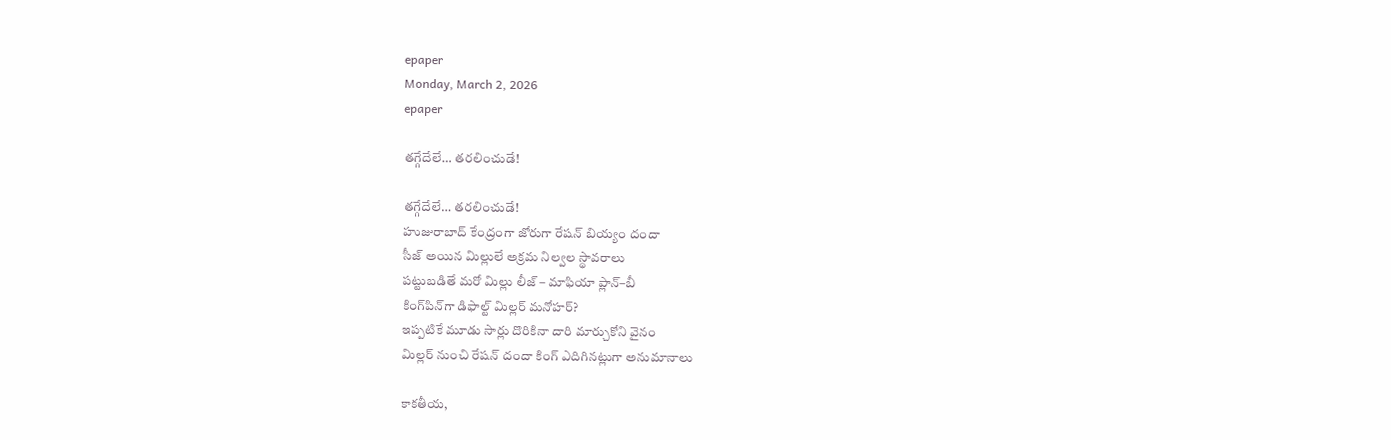epaper
Monday, March 2, 2026
epaper

తగ్గేదేలే… తరలించుడే!

తగ్గేదేలే… తరలించుడే!
హుజురాబాద్ కేంద్రంగా జోరుగా రేషన్ బియ్యం దందా
సీజ్ అయిన మిల్లులే అక్రమ నిల్వల స్థావరాలు
పట్టుబడితే మరో మిల్లు లీజ్ – మాఫియా ప్లాన్–బీ
కింగ్‌పిన్‌గా డిఫాల్ట్ మిల్ల‌ర్‌ మనోహర్?
ఇప్ప‌టికే మూడు సార్లు దొరికినా దారి మార్చుకోని వైనం
మిల్ల‌ర్ నుంచి రేష‌న్ దందా కింగ్ ఎదిగిన‌ట్లుగా అనుమానాలు

కాకతీయ,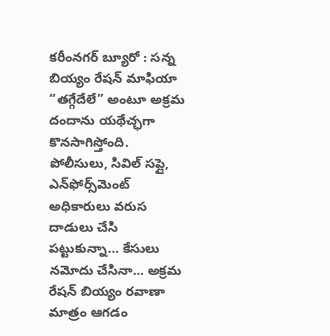కరీంనగర్ బ్యూరో : సన్న బియ్యం రేషన్ మాఫియా “తగ్గేదేలే” అంటూ అక్రమ దందాను యథేచ్ఛగా కొనసాగిస్తోంది. పోలీసులు, సివిల్ సప్లై, ఎన్‌ఫోర్స్‌మెంట్ అధికారులు వరుస దాడులు చేసి పట్టుకున్నా… కేసులు నమోదు చేసినా… అక్రమ రేషన్ బియ్యం రవాణా మాత్రం ఆగడం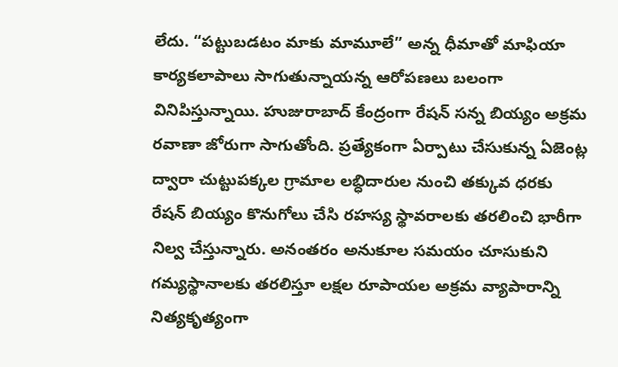లేదు. “పట్టుబడటం మాకు మామూలే” అన్న ధీమాతో మాఫియా కార్యకలాపాలు సాగుతున్నాయన్న ఆరోపణలు బలంగా వినిపిస్తున్నాయి. హుజురాబాద్ కేంద్రంగా రేషన్ సన్న బియ్యం అక్రమ రవాణా జోరుగా సాగుతోంది. ప్రత్యేకంగా ఏర్పాటు చేసుకున్న ఏజెంట్ల ద్వారా చుట్టుపక్కల గ్రామాల లబ్ధిదారుల నుంచి తక్కువ ధరకు రేషన్ బియ్యం కొనుగోలు చేసి రహస్య స్థావరాలకు తరలించి భారీగా నిల్వ చేస్తున్నారు. అనంతరం అనుకూల సమయం చూసుకుని గమ్యస్థానాలకు తరలిస్తూ లక్షల రూపాయల అక్రమ వ్యాపారాన్ని నిత్యకృత్యంగా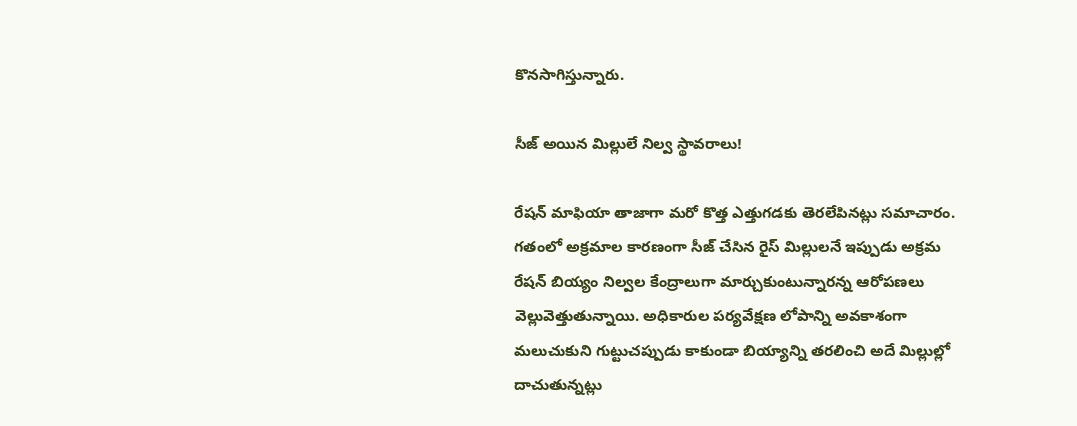కొనసాగిస్తున్నారు.

సీజ్ అయిన మిల్లులే నిల్వ స్థావరాలు!

రేషన్ మాఫియా తాజాగా మరో కొత్త ఎత్తుగడకు తెరలేపినట్లు సమాచారం. గతంలో అక్రమాల కారణంగా సీజ్ చేసిన రైస్ మిల్లులనే ఇప్పుడు అక్రమ రేషన్ బియ్యం నిల్వల కేంద్రాలుగా మార్చుకుంటున్నారన్న ఆరోపణలు వెల్లువెత్తుతున్నాయి. అధికారుల పర్యవేక్షణ లోపాన్ని అవకాశంగా మలుచుకుని గుట్టుచప్పుడు కాకుండా బియ్యాన్ని తరలించి అదే మిల్లుల్లో దాచుతున్నట్లు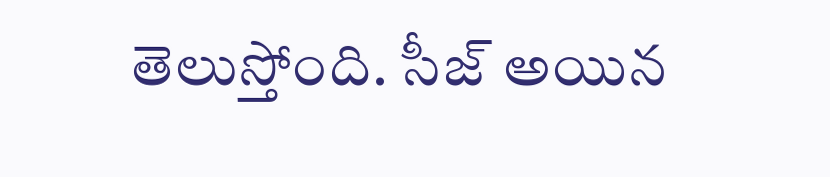తెలుస్తోంది. సీజ్ అయిన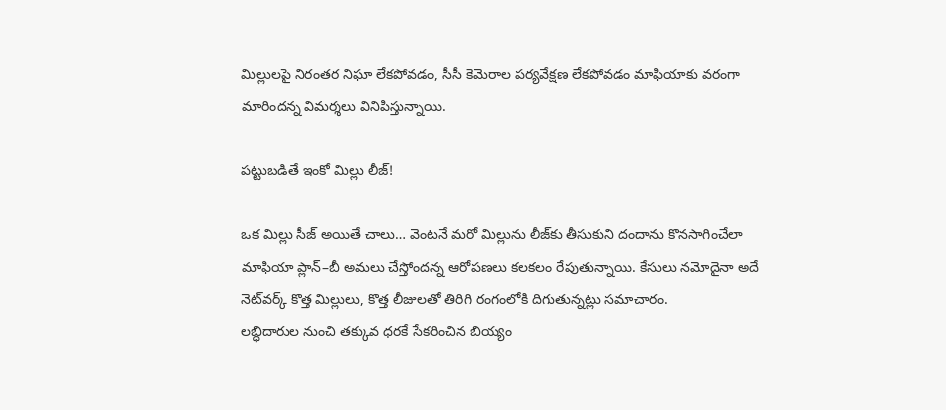మిల్లులపై నిరంతర నిఘా లేకపోవడం, సీసీ కెమెరాల పర్యవేక్షణ లేకపోవడం మాఫియాకు వరంగా మారిందన్న విమర్శలు వినిపిస్తున్నాయి.

పట్టుబడితే ఇంకో మిల్లు లీజ్!

ఒక మిల్లు సీజ్ అయితే చాలు… వెంటనే మరో మిల్లును లీజ్‌కు తీసుకుని దందాను కొనసాగించేలా మాఫియా ప్లాన్–బీ అమలు చేస్తోందన్న ఆరోపణలు కలకలం రేపుతున్నాయి. కేసులు నమోదైనా అదే నెట్‌వర్క్ కొత్త మిల్లులు, కొత్త లీజులతో తిరిగి రంగంలోకి దిగుతున్నట్లు సమాచారం.
లబ్ధిదారుల నుంచి తక్కువ ధరకే సేకరించిన బియ్యం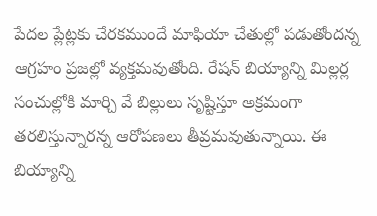పేదల ప్లేట్లకు చేరకముందే మాఫియా చేతుల్లో పడుతోందన్న ఆగ్రహం ప్రజల్లో వ్యక్తమవుతోంది. రేషన్ బియ్యాన్ని మిల్లర్ల సంచుల్లోకి మార్చి వే బిల్లులు సృష్టిస్తూ అక్రమంగా తరలిస్తున్నారన్న ఆరోపణలు తీవ్రమవుతున్నాయి. ఈ బియ్యాన్ని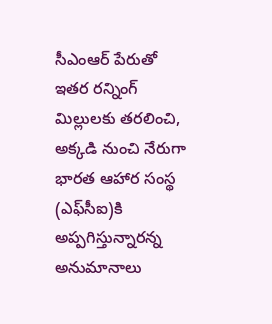సీఎంఆర్ పేరుతో ఇతర రన్నింగ్ మిల్లులకు తరలించి, అక్కడి నుంచి నేరుగా భారత ఆహార సంస్థ (ఎఫ్‌సీఐ)కి అప్పగిస్తున్నారన్న అనుమానాలు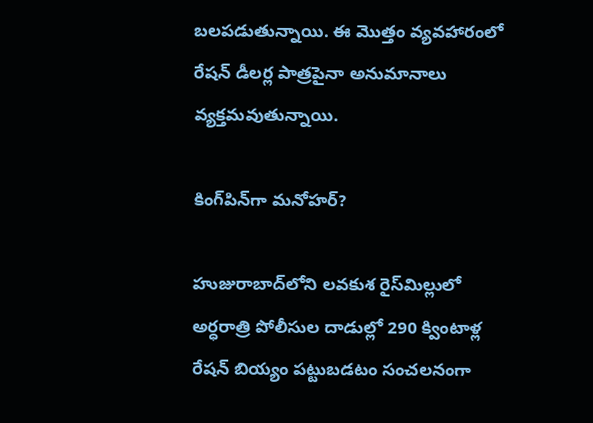బలపడుతున్నాయి. ఈ మొత్తం వ్యవహారంలో రేషన్ డీలర్ల పాత్రపైనా అనుమానాలు వ్యక్తమవుతున్నాయి.

కింగ్‌పిన్‌గా మనోహర్?

హుజురాబాద్‌లోని లవకుశ రైస్‌మిల్లులో అర్ధ‌రాత్రి పోలీసుల దాడుల్లో 290 క్వింటాళ్ల రేషన్ బియ్యం పట్టుబడటం సంచలనంగా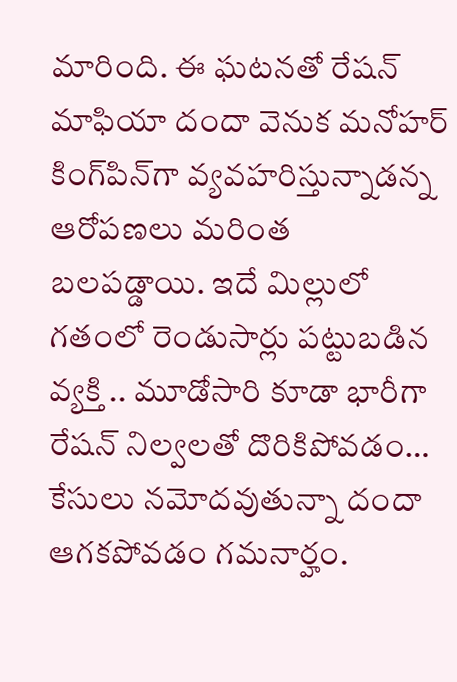మారింది. ఈ ఘటనతో రేషన్ మాఫియా దందా వెనుక మనోహర్‌ కింగ్‌పిన్‌గా వ్యవహరిస్తున్నాడన్న ఆరోపణలు మరింత బలపడ్డాయి. ఇదే మిల్లులో గతంలో రెండుసార్లు పట్టుబడిన వ్యక్తి .. మూడోసారి కూడా భారీగా రేష‌న్ నిల్వ‌ల‌తో దొరికిపోవడం… కేసులు నమోదవుతున్నా దందా ఆగకపోవడం గ‌మ‌నార్హం.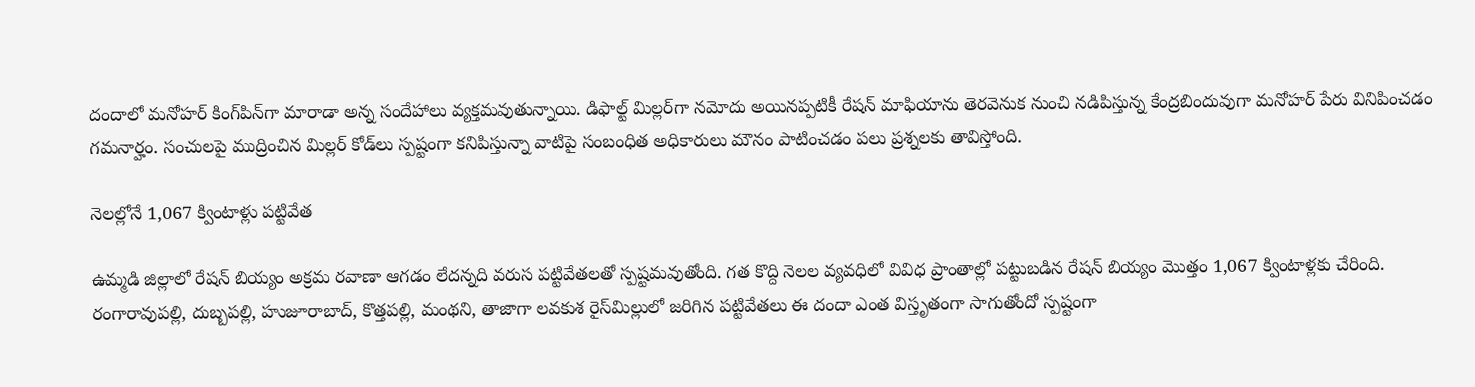దందాలో మ‌నోహ‌ర్ కింగ్‌పిన్‌గా మారాడా అన్న సందేహాలు వ్య‌క్త‌మ‌వుతున్నాయి. డిఫాల్ట్ మిల్లర్‌గా నమోదు అయినప్పటికీ రేషన్ మాఫియాను తెరవెనుక నుంచి నడిపిస్తున్న కేంద్రబిందువుగా మనోహర్ పేరు వినిపించడం గమనార్హం. సంచులపై ముద్రించిన మిల్లర్ కోడ్‌లు స్పష్టంగా కనిపిస్తున్నా వాటిపై సంబంధిత అధికారులు మౌనం పాటించడం పలు ప్రశ్నలకు తావిస్తోంది.

నెలల్లోనే 1,067 క్వింటాళ్లు పట్టివేత

ఉమ్మడి జిల్లాలో రేషన్ బియ్యం అక్రమ రవాణా ఆగడం లేదన్నది వరుస పట్టివేతలతో స్పష్టమవుతోంది. గత కొద్ది నెలల వ్యవధిలో వివిధ ప్రాంతాల్లో పట్టుబడిన రేషన్ బియ్యం మొత్తం 1,067 క్వింటాళ్లకు చేరింది.
రంగారావుపల్లి, దుబ్బపల్లి, హుజూరాబాద్, కొత్తపల్లి, మంథని, తాజాగా లవకుశ రైస్‌మిల్లులో జరిగిన పట్టివేతలు ఈ దందా ఎంత విస్తృతంగా సాగుతోందో స్పష్టంగా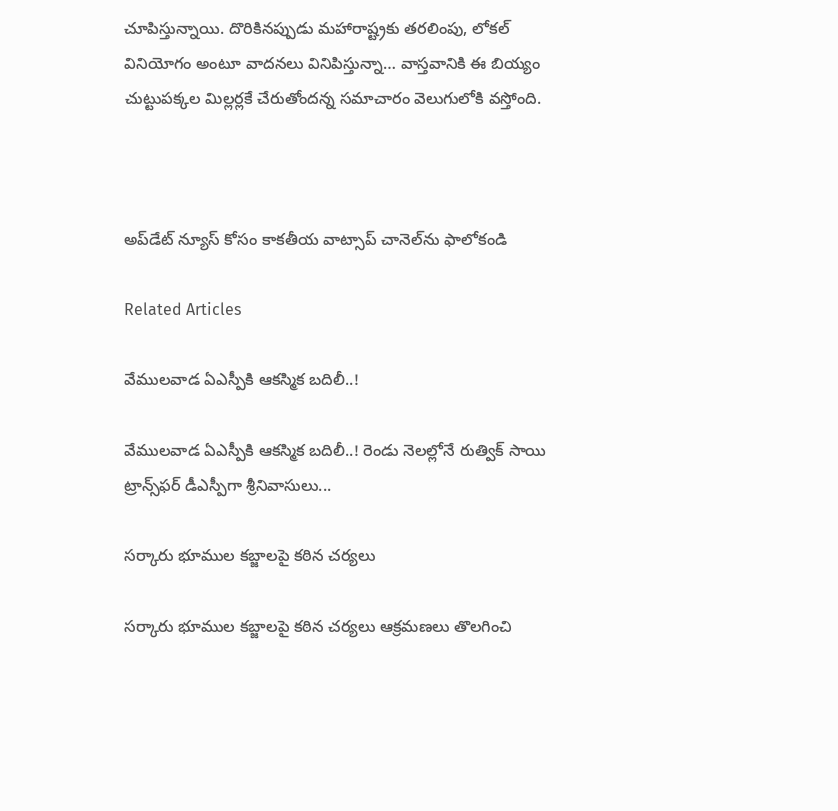చూపిస్తున్నాయి. దొరికినప్పుడు మహారాష్ట్రకు తరలింపు, లోకల్ వినియోగం అంటూ వాదనలు వినిపిస్తున్నా… వాస్తవానికి ఈ బియ్యం చుట్టుపక్కల మిల్లర్లకే చేరుతోందన్న సమాచారం వెలుగులోకి వస్తోంది.



అప్‌డేట్ న్యూస్ కోసం కాక‌తీయ వాట్సాప్ చానెల్‌ను ఫాలోకండి

Related Articles

వేములవాడ ఏఎస్పీకి ఆకస్మిక బదిలీ..!

వేములవాడ ఏఎస్పీకి ఆకస్మిక బదిలీ..! రెండు నెలల్లోనే రుత్విక్ సాయి ట్రాన్స్‌ఫర్ డీఎస్పీగా శ్రీనివాసులు...

సర్కారు భూముల కబ్జాలపై కఠిన చర్యలు

సర్కారు భూముల కబ్జాలపై కఠిన చర్యలు ఆక్రమణలు తొలగించి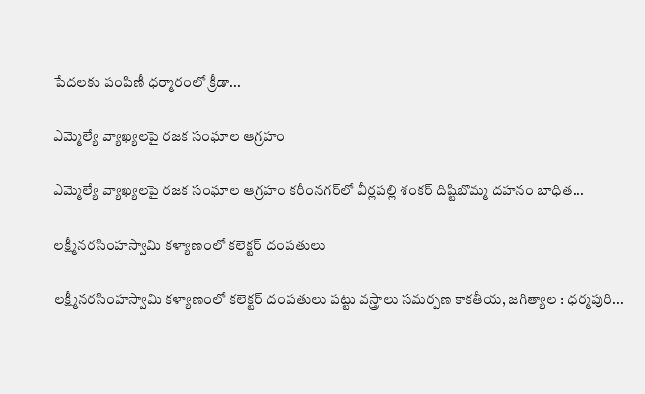పేదలకు పంపిణీ ధర్మారంలో క్రీడా...

ఎమ్మెల్యే వ్యాఖ్యలపై రజక సంఘాల ఆగ్రహం

ఎమ్మెల్యే వ్యాఖ్యలపై రజక సంఘాల ఆగ్రహం కరీంనగర్‌లో వీర్లపల్లి శంకర్ దిష్టిబొమ్మ దహనం బాధిత...

లక్ష్మీనరసింహస్వామి కళ్యాణంలో కలెక్టర్ దంపతులు

లక్ష్మీనరసింహస్వామి కళ్యాణంలో కలెక్టర్ దంపతులు పట్టు వస్త్రాలు సమర్పణ కాక‌తీయ‌, జగిత్యాల : ధర్మపురి...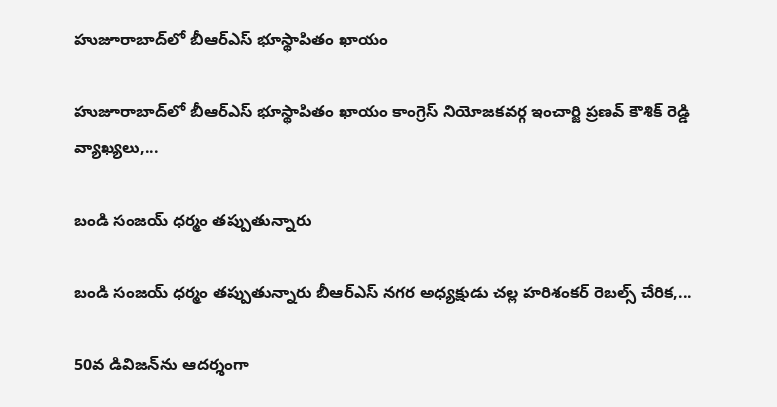హుజూరాబాద్‌లో బీఆర్‌ఎస్ భూస్థాపితం ఖాయం

హుజూరాబాద్‌లో బీఆర్‌ఎస్ భూస్థాపితం ఖాయం కాంగ్రెస్ నియోజకవర్గ ఇంచార్జి ప్రణవ్ కౌశిక్ రెడ్డి వ్యాఖ్యలు,...

బండి సంజయ్ ధర్మం తప్పుతున్నారు

బండి సంజయ్ ధర్మం తప్పుతున్నారు బీఆర్‌ఎస్ నగర అధ్యక్షుడు చల్ల హరిశంకర్ రెబల్స్ చేరిక,...

50వ డివిజన్‌ను ఆదర్శంగా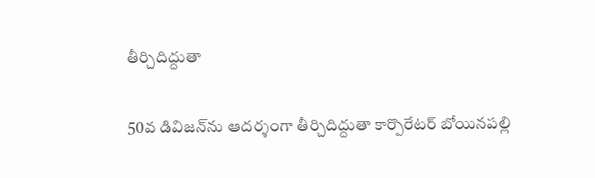తీర్చిదిద్దుతా

50వ డివిజన్‌ను ఆదర్శంగా తీర్చిదిద్దుతా కార్పొరేటర్ బోయినపల్లి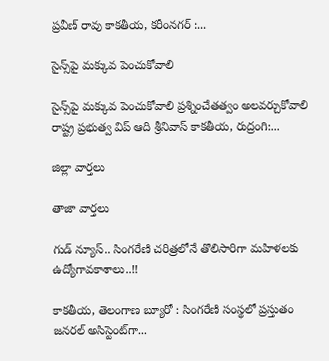ప్రవీణ్ రావు కాక‌తీయ‌, కరీంనగర్ :...

సైన్స్‌పై మ‌క్కువ పెంచుకోవాలి

సైన్స్‌పై మ‌క్కువ పెంచుకోవాలి ప్రశ్నించేత‌త్వం అల‌వ‌ర్చుకోవాలి రాష్ట్ర ప్రభుత్వ విప్ ఆది శ్రీనివాస్ కాకతీయ, రుద్రంగి:...

జిల్లా వార్త‌లు

తాజా వార్త‌లు

గుడ్ న్యూస్.. సింగరేణి చరిత్రలోనే తొలిసారిగా మ‌హిళ‌ల‌కు ఉద్యోగావ‌కాశాలు..!!

కాక‌తీయ‌, తెలంగాణ బ్యూరో : సింగరేణి సంస్థలో ప్రస్తుతం జనరల్ అసిస్టెంట్‌గా...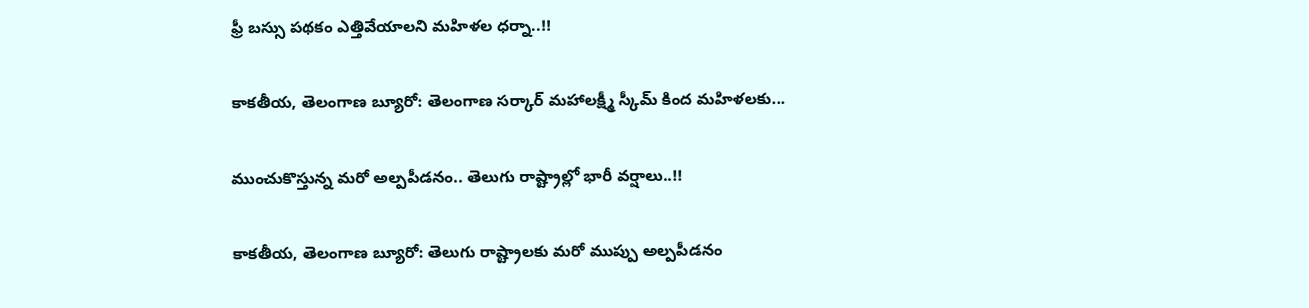ఫ్రీ బస్సు పథకం ఎత్తివేయాలని మహిళల ధర్నా..!!

కాకతీయ, తెలంగాణ బ్యూరో: తెలంగాణ సర్కార్ మహాలక్ష్మీ స్కీమ్ కింద మహిళలకు...

ముంచుకొస్తున్న మరో అల్పపీడనం.. తెలుగు రాష్ట్రాల్లో భారీ వర్షాలు..!!

కాకతీయ, తెలంగాణ బ్యూరో: తెలుగు రాష్ట్రాలకు మరో ముప్పు అల్పపీడనం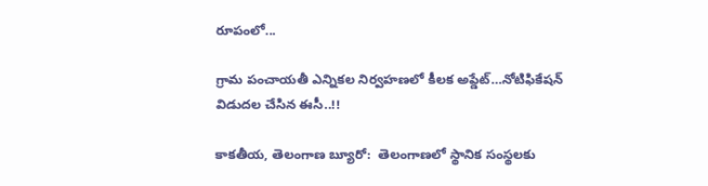రూపంలో...

గ్రామ పంచాయ‌తీ ఎన్నిక‌ల నిర్వ‌హ‌ణ‌లో కీల‌క అప్డేట్‌…నోటిఫికేషన్ విడుదల చేసిన ఈసీ..!!

కాకతీయ, తెలంగాణ బ్యూరో:  తెలంగాణలో స్థానిక సంస్థలకు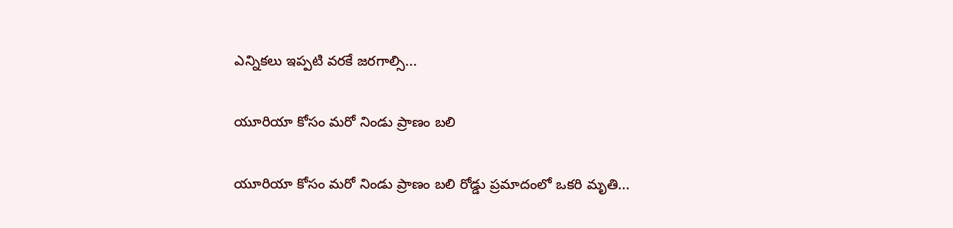ఎన్నికలు ఇప్పటి వరకే జరగాల్సి...

యూరియా కోసం మరో నిండు ప్రాణం బలి

యూరియా కోసం మరో నిండు ప్రాణం బలి రోడ్డు ప్రమాదంలో ఒకరి మృతి...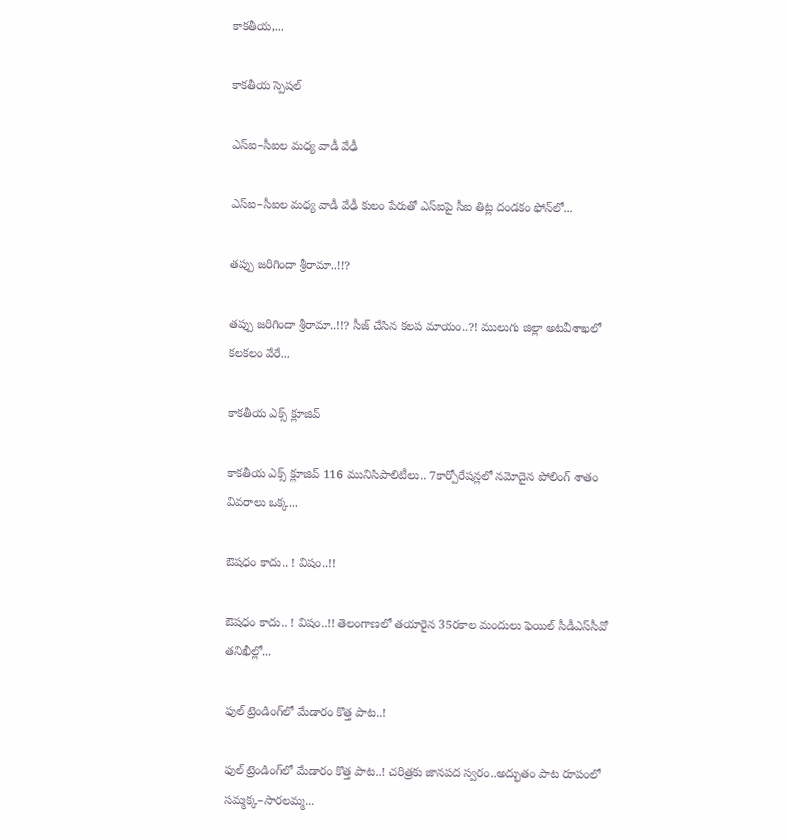కాకతీయ,...

కాక‌తీయ స్పెష‌ల్‌

ఎస్ఐ–సీఐల మ‌ధ్య వాడీ వేఢీ

ఎస్ఐ–సీఐల మ‌ధ్య వాడీ వేఢీ కులం పేరుతో ఎస్ఐపై సీఐ తిట్ల దండ‌కం ఫోన్‌లో...

త‌ప్పు జ‌రిగిందా శ్రీరామా..!!?

త‌ప్పు జ‌రిగిందా శ్రీరామా..!!? సీజ్ చేసిన క‌ల‌ప‌ మాయం..?! ములుగు జిల్లా అట‌వీశాఖ‌లో క‌ల‌క‌లం వేరే...

కాక‌తీయ ఎక్స్ క్లూజివ్

కాక‌తీయ ఎక్స్ క్లూజివ్ 116 మునిసిపాలిటీలు.. 7కార్పోరేష‌న్ల‌లో న‌మోదైన పోలింగ్ శాతం వివ‌రాలు ఒక్క...

ఔష‌ధం కాదు.. ! విషం..!!

ఔష‌ధం కాదు.. ! విషం..!! తెలంగాణలో తయారైన 35ర‌కాల మందులు ఫెయిల్‌ సీడీఎస్‌సీవో తనిఖీల్లో...

ఫుల్ ట్రెండింగ్‌లో మేడారం కొత్త పాట..!

ఫుల్ ట్రెండింగ్‌లో మేడారం కొత్త పాట..! చరిత్రకు జానపద స్వరం..అద్భుతం పాట రూపంలో సమ్మక్క–సారలమ్మ...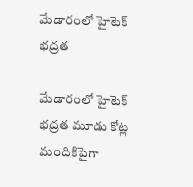మేడారంలో హైటెక్ భద్రత

మేడారంలో హైటెక్ భద్రత మూడు కోట్ల మందికిపైగా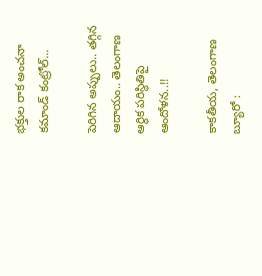భక్తుల రాక అంచనా కమాండ్ కంట్రోల్...

పెరిగిన అప్పులు.. తగ్గిన ఆదాయం.. తెలంగాణ ఆర్థిక పరిస్థితిపై ఆందోళన..!!

కాకతీయ, తెలంగాణ బ్యూరో :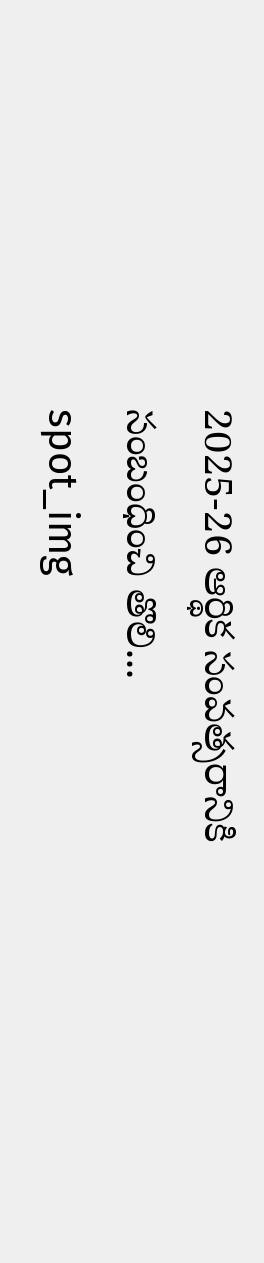2025-26 ఆర్థిక సంవత్సరానికి సంబంధించి తొలి...
spot_img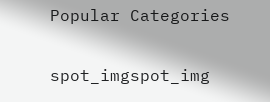Popular Categories

spot_imgspot_img